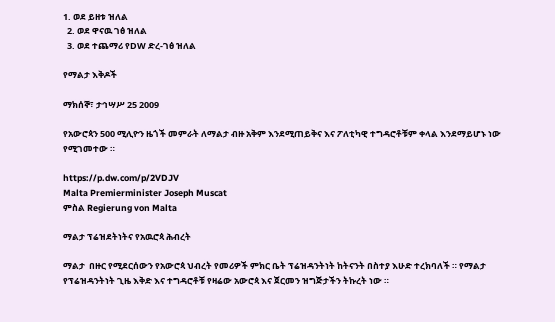1. ወደ ይዘቱ ዝለል
  2. ወደ ዋናዉ ገፅ ዝለል
  3. ወደ ተጨማሪ የDW ድረ-ገፅ ዝለል

የማልታ እቅዶች

ማክሰኞ፣ ታኅሣሥ 25 2009

የአውሮጳን 500 ሚሊዮን ዜጎች መምራት ለማልታ ብዙ አቅም እንደሚጠይቅና እና ፖለቲካዊ ተግዳሮቶቹም ቀላል እንደማይሆኑ ነው የሚገመተው ።

https://p.dw.com/p/2VDJV
Malta Premierminister Joseph Muscat
ምስል Regierung von Malta

ማልታ ፕሬዝደትነትና የአዉሮጳ ሕብረት

ማልታ  በዙር የሚደርሰውን የአውሮጳ ህብረት የመሪዎች ምክር ቤት ፕሬዝዳንትነት ከትናንት በስተያ እሁድ ተረክባለች ። የማልታ የፕሬዝዳንትነት ጊዜ እቅድ እና ተግዳሮቶቹ የዛሬው አውሮጳ እና ጀርመን ዝግጅታችን ትኩረት ነው ።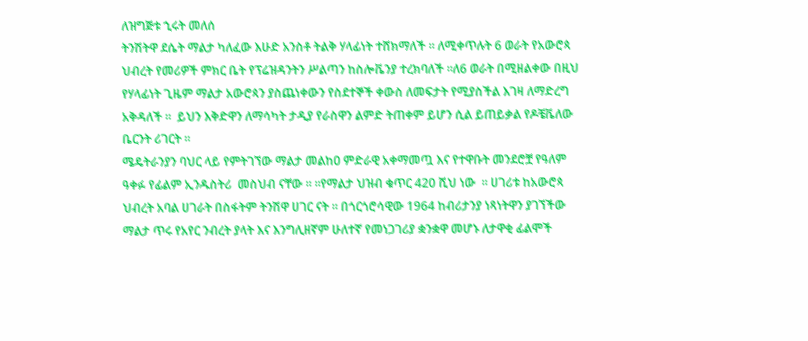ለዝግጅቱ ኂሩት መለሰ
ትንሽትዋ ደሴት ማልታ ካለፈው እሁድ አንስቶ ትልቅ ሃላፊነት ተሸክማለች ። ለሚቀጥሉት 6 ወራት የአውሮጳ ህብረት የመሪዎች ምክር ቤት የፕሬዝዳንትን ሥልጣን ከስሎቬንያ ተረክባለች ።ለ6 ወራት በሚዘልቀው በዚህ የሃላፊነት ጊዜም ማልታ አውሮጳን ያስጨነቀውን የስደተኞች ቀውስ ለመፍታት የሚያስችል እገዛ ለማድረግ አቅዳለች ።  ይህን እቅድዋን ለማሳካት ታዲያ የራስዋን ልምድ ትጠቀም ይሆን ሲል ይጠይቃል የዶቼቬለው ቤርንት ሪገርት ።
ሜዴትራንያን ባህር ላይ የምትገኘው ማልታ መልከዐ ምድራዊ አቀማመጧ እና የተዋቡት መንደሮቿ የዓለም ዓቀፉ የፊልም ኢንዱስትሪ  መስህብ ናቸው ። ።የማልታ ህዝብ ቁጥር 420 ሺህ ነው  ። ሀገሪቱ ከአውሮጳ ህብረት አባል ሀገራት በስፋትም ትንሽዋ ሀገር ናት ። በጎርጎሮሳዊው 1964 ከብሪታንያ ነጻነትዋን ያገኘችው ማልታ ጥሩ የአየር ንብረት ያላት እና እንግሊዘኛም ሁለተኛ የመነጋገሪያ ቋንቋዋ መሆኑ ለታዋቂ ፊልሞች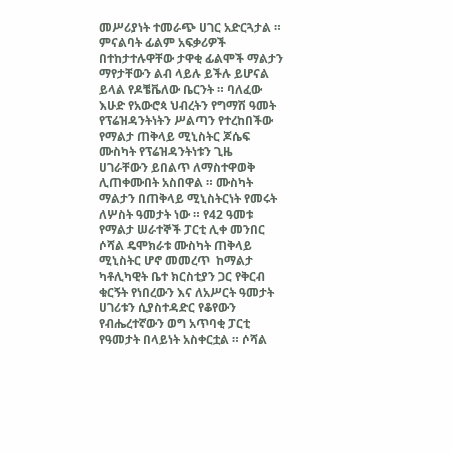መሥሪያነት ተመራጭ ሀገር አድርጓታል ። ምናልባት ፊልም አፍቃሪዎች በተከታተሉዋቸው ታዋቂ ፊልሞች ማልታን ማየታቸውን ልብ ላይሉ ይችሉ ይሆናል ይላል የዶቼቬለው ቤርንት ። ባለፈው እሁድ የአውሮጳ ህብረትን የግማሽ ዓመት የፕሬዝዳንትነትን ሥልጣን የተረከበችው የማልታ ጠቅላይ ሚኒስትር ጆሴፍ ሙስካት የፕሬዝዳንትነቱን ጊዜ ሀገራቸውን ይበልጥ ለማስተዋወቅ ሊጠቀሙበት አስበዋል ። ሙስካት ማልታን በጠቅላይ ሚኒስትርነት የመሩት ለሦስት ዓመታት ነው ። የ42 ዓመቱ የማልታ ሠራተኞች ፓርቲ ሊቀ መንበር ሶሻል ዴሞክራቱ ሙስካት ጠቅላይ ሚኒስትር ሆኖ መመረጥ  ከማልታ ካቶሊካዊት ቤተ ክርስቲያን ጋር የቅርብ ቁርኝት የነበረውን እና ለአሥርት ዓመታት ሀገሪቱን ሲያስተዳድር የቆየውን የብሔረተኛውን ወግ አጥባቂ ፓርቲ የዓመታት በላይነት አስቀርቷል ። ሶሻል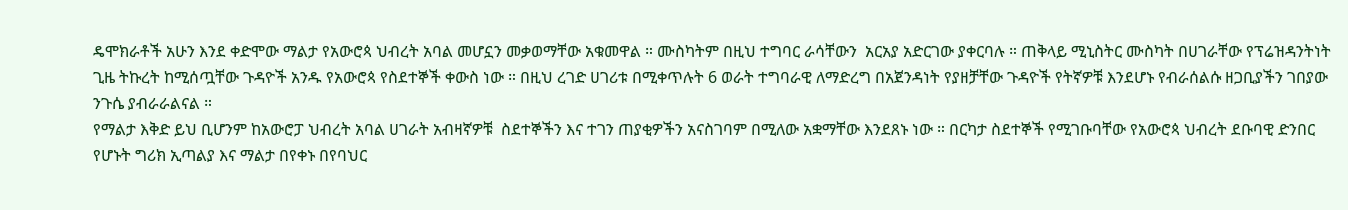ዴሞክራቶች አሁን እንደ ቀድሞው ማልታ የአውሮጳ ህብረት አባል መሆኗን መቃወማቸው አቁመዋል ። ሙስካትም በዚህ ተግባር ራሳቸውን  አርአያ አድርገው ያቀርባሉ ። ጠቅላይ ሚኒስትር ሙስካት በሀገራቸው የፕሬዝዳንትነት ጊዜ ትኩረት ከሚሰጧቸው ጉዳዮች አንዱ የአውሮጳ የስደተኞች ቀውስ ነው ። በዚህ ረገድ ሀገሪቱ በሚቀጥሉት 6 ወራት ተግባራዊ ለማድረግ በአጀንዳነት የያዘቻቸው ጉዳዮች የትኛዎቹ እንደሆኑ የብራሰልሱ ዘጋቢያችን ገበያው ንጉሴ ያብራራልናል ።
የማልታ እቅድ ይህ ቢሆንም ከአውሮፓ ህብረት አባል ሀገራት አብዛኛዎቹ  ስደተኞችን እና ተገን ጠያቂዎችን አናስገባም በሚለው አቋማቸው እንደጸኑ ነው ። በርካታ ስደተኞች የሚገቡባቸው የአውሮጳ ህብረት ደቡባዊ ድንበር የሆኑት ግሪክ ኢጣልያ እና ማልታ በየቀኑ በየባህር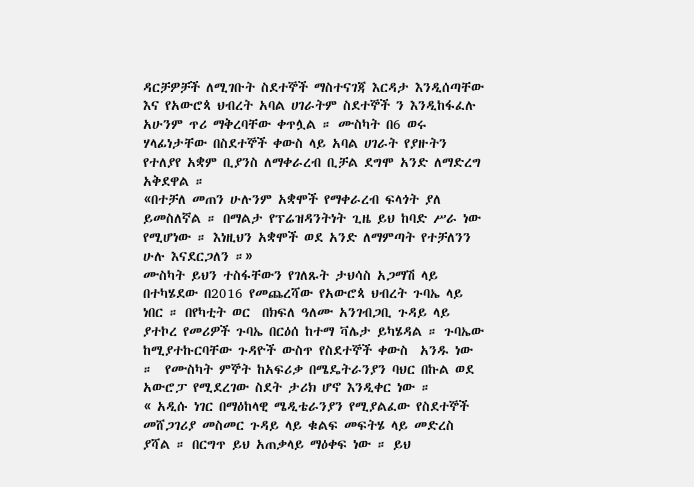ዳርቻዎቻች ለሚገቡት ስደተኞች ማስተናገጃ እርዳታ እንዲሰጣቸው እና የአውሮጳ ህብረት አባል ሀገራትም ስደተኞች ን እንዲከፋፈሉ አሁንም ጥሪ ማቅረባቸው ቀጥሏል ። ሙስካት በ6 ወሩ ሃላፊነታቸው በስደተኞች ቀውስ ላይ አባል ሀገራት የያዙትን የተለያየ አቋም ቢያንስ ለማቀራረብ ቢቻል ደግሞ አንድ ለማድረግ አቅደዋል ።
«በተቻለ መጠን ሁሉንም አቋሞች የማቀራረብ ፍላጎት ያለ ይመስለኛል ። በማልታ የፕሬዝዳንትነት ጊዜ ይህ ከባድ ሥራ ነው የሚሆነው ። እነዚህን አቋሞች ወደ አንድ ለማምጣት የተቻለንን ሁሉ እናደርጋለን ።»
ሙስካት ይህን ተስፋቸውን የገለጹት ታህሳስ አጋማሽ ላይ በተካሄደው በ2016 የመጨረሻው የአውሮጳ ህብረት ጉባኤ ላይ ነበር ። በየካቲት ወር  በክፍለ ዓለሙ አንገብጋቢ ጉዳይ ላይ ያተኮረ የመሪዎች ጉባኤ በርዕሰ ከተማ ቫሌታ ይካሄዳል ። ጉባኤው ከሚያተኩርባቸው ጉዳዮች ውስጥ የስደተኞች ቀውስ  አንዱ ነው ።  የሙስካት ምኞት ከአፍሪቃ በሜዴትራንያን ባህር በኩል ወደ አውሮፓ የሚደረገው ስደት ታሪክ ሆኖ እንዲቀር ነው ።
« አዲሱ ነገር በማዕከላዊ ሜዲቴራንያን የሚያልፈው የስደተኞች መሸጋገሪያ መስመር ጉዳይ ላይ ቁልፍ መፍትሄ ላይ መድረስ ያሻል ። በርግጥ ይህ አጠቃላይ ማዕቀፍ ነው ። ይህ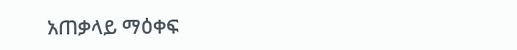አጠቃላይ ማዕቀፍ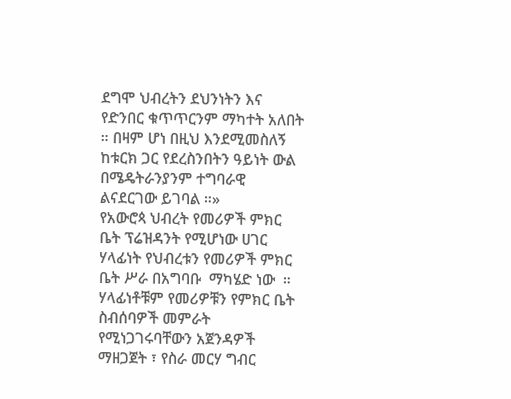ደግሞ ህብረትን ደህንነትን እና የድንበር ቁጥጥርንም ማካተት አለበት ። በዛም ሆነ በዚህ እንደሚመስለኝ  ከቱርክ ጋር የደረስንበትን ዓይነት ውል በሜዴትራንያንም ተግባራዊ ልናደርገው ይገባል ።»
የአውሮጳ ህብረት የመሪዎች ምክር ቤት ፕሬዝዳንት የሚሆነው ሀገር ሃላፊነት የህብረቱን የመሪዎች ምክር ቤት ሥራ በአግባቡ  ማካሄድ ነው  ። ሃላፊነቶቹም የመሪዎቹን የምክር ቤት ስብሰባዎች መምራት የሚነጋገሩባቸውን አጀንዳዎች ማዘጋጀት ፣ የስራ መርሃ ግብር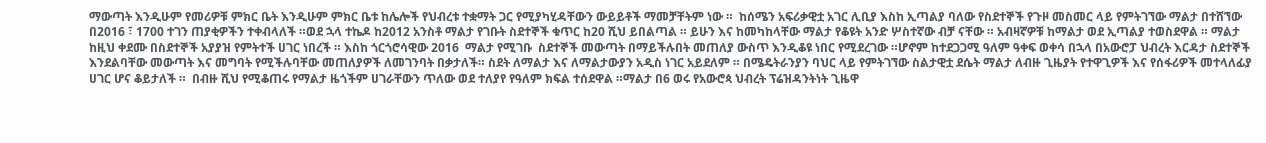ማውጣት እንዲሁም የመሪዎቹ ምክር ቤት እንዲሁም ምክር ቤቱ ከሌሎች የህብረቱ ተቋማት ጋር የሚያካሂዳቸውን ውይይቶች ማመቻቸትም ነው ።  ከሰሜን አፍሪቃዊቷ አገር ሊቢያ እስከ ኢጣልያ ባለው የስደተኞች የጉዞ መስመር ላይ የምትገኘው ማልታ በተሸኘው በ2016 ፣ 1700 ተገን ጠያቂዎችን ተቀብላለች ።ወደ ኋላ ተኬዶ ከ2012 አንስቶ ማልታ የገቡት ስደተኞች ቁጥር ከ20 ሺህ ይበልጣል ። ይሁን እና ከመካከላቸው ማልታ የቆዩት አንድ ሦስተኛው ብቻ ናቸው ። አብዛኛዎቹ ከማልታ ወደ ኢጣልያ ተወስደዋል ። ማልታ ከዚህ ቀደሙ በስደተኞች አያያዝ የምትተች ሀገር ነበረች ። እስከ ጎርጎሮሳዊው 2016  ማልታ የሚገቡ  ስደተኞች መውጣት በማይችሉበት መጠለያ ውስጥ እንዲቆዩ ነበር የሚደረገው ።ሆኖም ከተደጋጋሚ ዓለም ዓቀፍ ወቀሳ በኋላ በአውሮፓ ህብረት እርዳታ ስደተኞች እንደልባቸው መውጣት እና መግባት የሚችሉባቸው መጠለያዎች ለመገንባት በቃታለች። ስደት ለማልታ እና ለማልታውያን አዲስ ነገር አይደለም ። በሜዴትራንያን ባህር ላይ የምትገኘው ስልታዊቷ ደሴት ማልታ ለብዙ ጊዜያት የተዋጊዎች እና የሰፋሪዎች መተላለፊያ ሀገር ሆና ቆይታለች ።  በብዙ ሺህ የሚቆጠሩ የማልታ ዜጎችም ሀገራቸውን ጥለው ወደ ተለያየ የዓለም ክፍል ተሰደዋል ።ማልታ በ6 ወሩ የአውሮጳ ህብረት ፕሬዝዳንትነት ጊዜዋ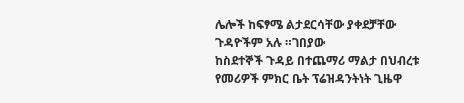ሌሎች ከፍፃሜ ልታደርሳቸው ያቀደቻቸው ጉዳዮችም አሉ ።ገበያው
ከስደተኞች ጉዳይ በተጨማሪ ማልታ በህብረቱ የመሪዎች ምክር ቤት ፕሬዝዳንትነት ጊዜዋ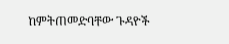ከምትጠመድባቸው ጉዳዮች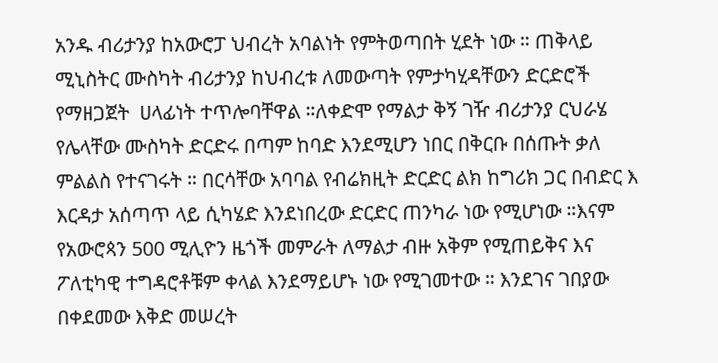አንዱ ብሪታንያ ከአውሮፓ ህብረት አባልነት የምትወጣበት ሂደት ነው ። ጠቅላይ ሚኒስትር ሙስካት ብሪታንያ ከህብረቱ ለመውጣት የምታካሂዳቸውን ድርድሮች የማዘጋጀት  ሀላፊነት ተጥሎባቸዋል ።ለቀድሞ የማልታ ቅኝ ገዥ ብሪታንያ ርህራሄ የሌላቸው ሙስካት ድርድሩ በጣም ከባድ እንደሚሆን ነበር በቅርቡ በሰጡት ቃለ ምልልስ የተናገሩት ። በርሳቸው አባባል የብሬክዚት ድርድር ልክ ከግሪክ ጋር በብድር እ እርዳታ አሰጣጥ ላይ ሲካሄድ እንደነበረው ድርድር ጠንካራ ነው የሚሆነው ።እናም የአውሮጳን 500 ሚሊዮን ዜጎች መምራት ለማልታ ብዙ አቅም የሚጠይቅና እና ፖለቲካዊ ተግዳሮቶቹም ቀላል እንደማይሆኑ ነው የሚገመተው ። እንደገና ገበያው
በቀደመው እቅድ መሠረት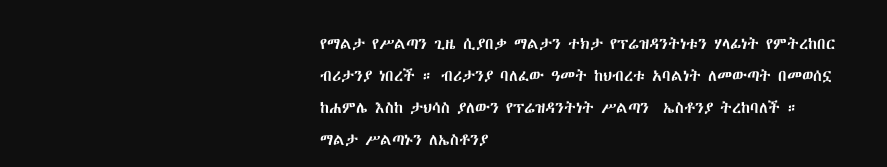የማልታ የሥልጣን ጊዜ ሲያበቃ ማልታን ተክታ የፕሬዝዳንትነቱን ሃላፊነት የምትረከበር ብሪታንያ ነበረች ። ብሪታንያ ባለፈው ዓመት ከህብረቱ አባልነት ለመውጣት በመወሰኗ  ከሐምሌ እስከ ታህሳስ ያለውን የፕሬዝዳንትነት ሥልጣን  ኤስቶንያ ትረከባለች ። ማልታ ሥልጣኑን ለኤስቶንያ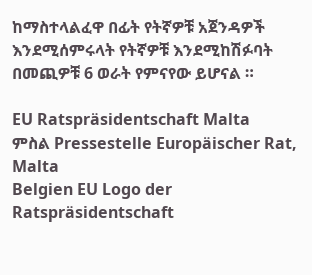ከማስተላልፈዋ በፊት የትኛዎቹ አጀንዳዎች እንደሚሰምሩላት የትኛዎቹ እንደሚከሽፉባት በመጪዎቹ 6 ወራት የምናየው ይሆናል ።

EU Ratspräsidentschaft Malta
ምስል Pressestelle Europäischer Rat, Malta
Belgien EU Logo der Ratspräsidentschaft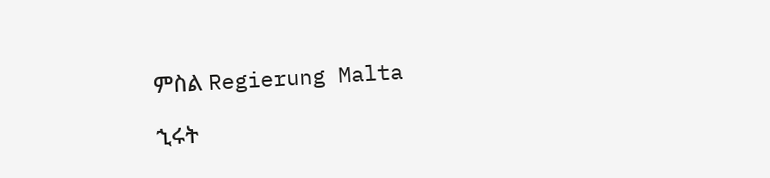ምስል Regierung Malta

ኂሩት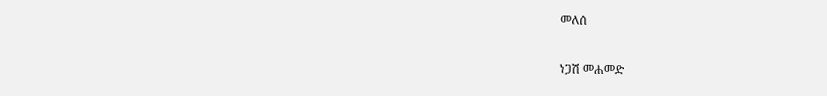መለሰ

ነጋሽ መሐመድ